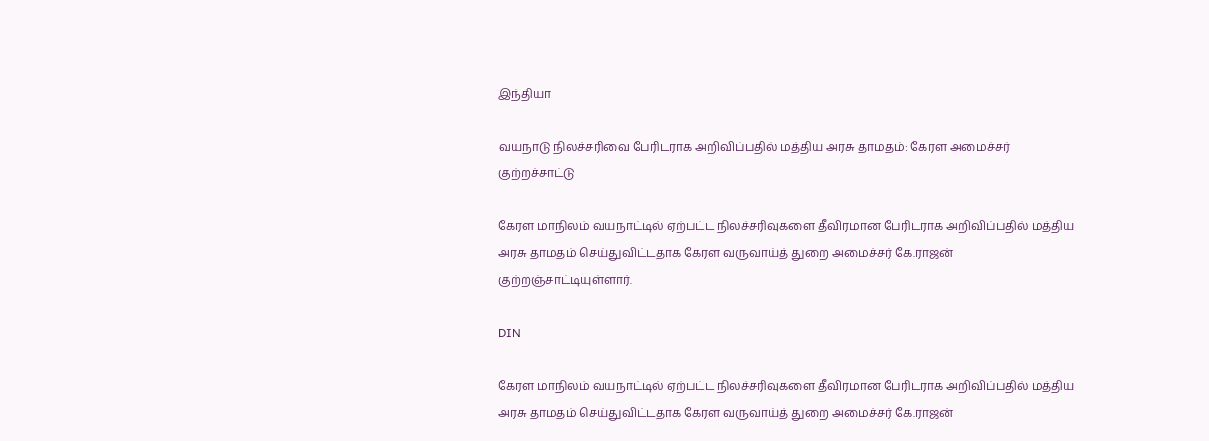இந்தியா

வயநாடு நிலச்சரிவை பேரிடராக அறிவிப்பதில் மத்திய அரசு தாமதம்: கேரள அமைச்சர் குற்றச்சாட்டு

கேரள மாநிலம் வயநாட்டில் ஏற்பட்ட நிலச்சரிவுகளை தீவிரமான பேரிடராக அறிவிப்பதில் மத்திய அரசு தாமதம் செய்துவிட்டதாக கேரள வருவாய்த் துறை அமைச்சர் கே.ராஜன் குற்றஞ்சாட்டியுள்ளார்.

DIN

கேரள மாநிலம் வயநாட்டில் ஏற்பட்ட நிலச்சரிவுகளை தீவிரமான பேரிடராக அறிவிப்பதில் மத்திய அரசு தாமதம் செய்துவிட்டதாக கேரள வருவாய்த் துறை அமைச்சர் கே.ராஜன்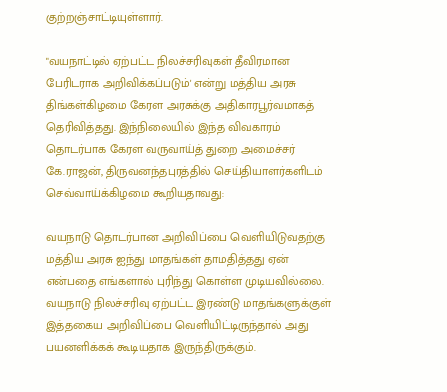குற்றஞ்சாட்டியுள்ளார்.

"வயநாட்டில் ஏற்பட்ட நிலச்சரிவுகள் தீவிரமான பேரிடராக அறிவிக்கப்படும்' என்று மத்திய அரசு திங்கள்கிழமை கேரள அரசுக்கு அதிகாரபூர்வமாகத் தெரிவித்தது. இந்நிலையில் இந்த விவகாரம் தொடர்பாக கேரள வருவாய்த் துறை அமைச்சர் கே.ராஜன், திருவனந்தபுரத்தில் செய்தியாளர்களிடம் செவ்வாய்க்கிழமை கூறியதாவது:

வயநாடு தொடர்பான அறிவிப்பை வெளியிடுவதற்கு மத்திய அரசு ஐந்து மாதங்கள் தாமதித்தது ஏன் என்பதை எங்களால் புரிந்து கொள்ள முடியவில்லை. வயநாடு நிலச்சரிவு ஏற்பட்ட இரண்டு மாதங்களுக்குள் இத்தகைய அறிவிப்பை வெளியிட்டிருந்தால் அது பயனளிக்கக் கூடியதாக இருந்திருக்கும்.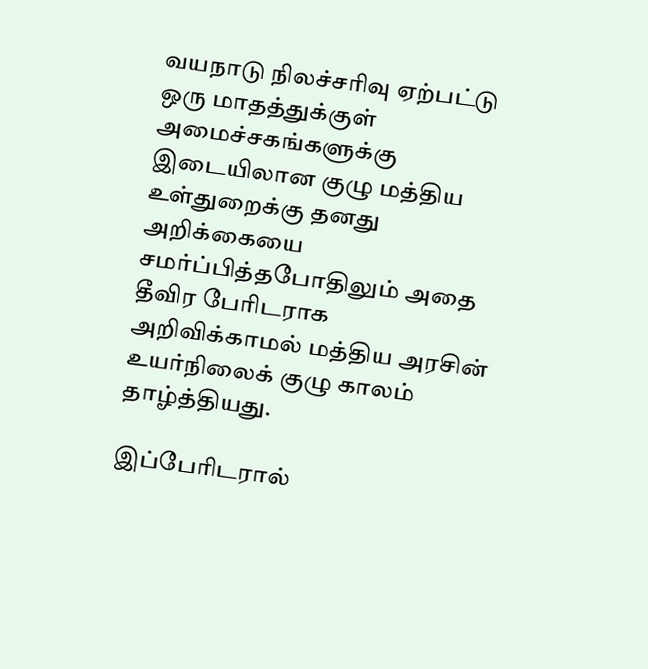வயநாடு நிலச்சரிவு ஏற்பட்டு ஒரு மாதத்துக்குள் அமைச்சகங்களுக்கு இடையிலான குழு மத்திய உள்துறைக்கு தனது அறிக்கையை சமர்ப்பித்தபோதிலும் அதை தீவிர பேரிடராக அறிவிக்காமல் மத்திய அரசின் உயர்நிலைக் குழு காலம் தாழ்த்தியது.

இப்பேரிடரால்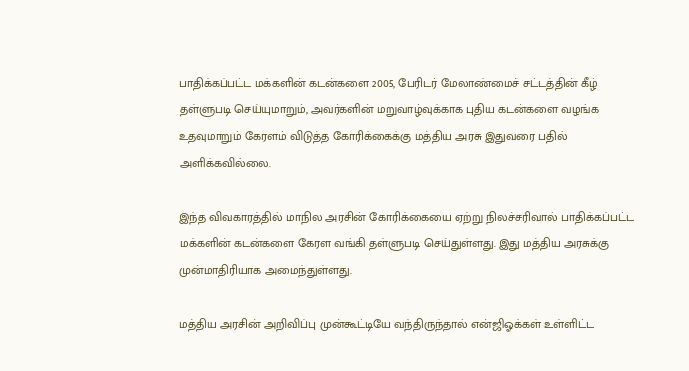பாதிக்கப்பட்ட மக்களின் கடன்களை 2005, பேரிடர் மேலாண்மைச் சட்டத்தின் கீழ் தள்ளுபடி செய்யுமாறும், அவர்களின் மறுவாழ்வுக்காக புதிய கடன்களை வழங்க உதவுமாறும் கேரளம் விடுத்த கோரிக்கைக்கு மத்திய அரசு இதுவரை பதில் அளிக்கவில்லை.

இந்த விவகாரத்தில் மாநில அரசின் கோரிக்கையை ஏற்று நிலச்சரிவால் பாதிக்கப்பட்ட மக்களின் கடன்களை கேரள வங்கி தள்ளுபடி செய்துள்ளது. இது மத்திய அரசுக்கு முன்மாதிரியாக அமைந்துள்ளது.

மத்திய அரசின் அறிவிப்பு முன்கூட்டியே வந்திருந்தால் என்ஜிஓக்கள் உள்ளிட்ட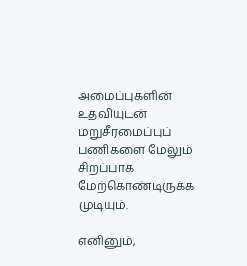அமைப்புகளின் உதவியுடன் மறுசீரமைப்புப் பணிகளை மேலும் சிறப்பாக மேற்கொண்டிருக்க முடியும்.

எனினும்,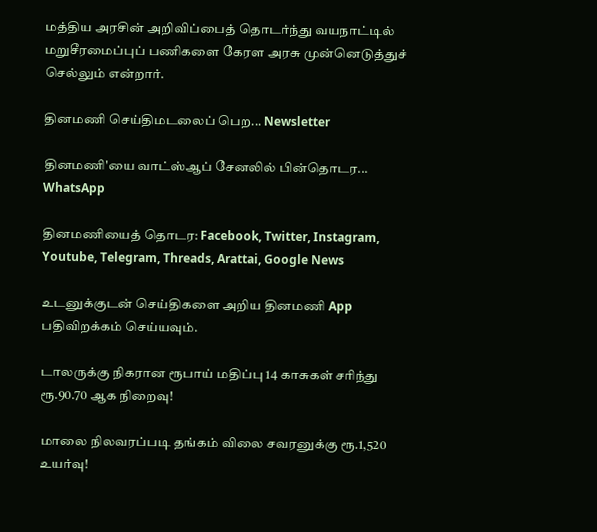மத்திய அரசின் அறிவிப்பைத் தொடர்ந்து வயநாட்டில் மறுசீரமைப்புப் பணிகளை கேரள அரசு முன்னெடுத்துச் செல்லும் என்றார்.

தினமணி செய்திமடலைப் பெற... Newsletter

தினமணி'யை வாட்ஸ்ஆப் சேனலில் பின்தொடர... WhatsApp

தினமணியைத் தொடர: Facebook, Twitter, Instagram, Youtube, Telegram, Threads, Arattai, Google News

உடனுக்குடன் செய்திகளை அறிய தினமணி App பதிவிறக்கம் செய்யவும்.

டாலருக்கு நிகரான ரூபாய் மதிப்பு 14 காசுகள் சரிந்து ரூ.90.70 ஆக நிறைவு!

மாலை நிலவரப்படி தங்கம் விலை சவரனுக்கு ரூ.1,520 உயர்வு!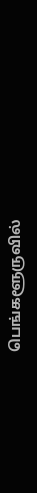பெங்களூருவில்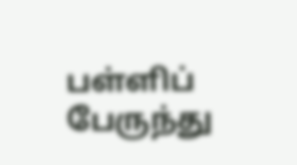பள்ளிப் பேருந்து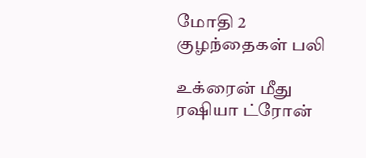மோதி 2 குழந்தைகள் பலி

உக்ரைன் மீது ரஷியா ட்ரோன்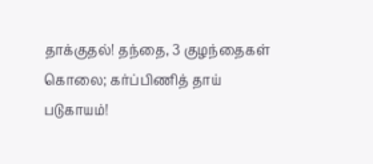தாக்குதல்! தந்தை, 3 குழந்தைகள் கொலை; கர்ப்பிணித் தாய் படுகாயம்!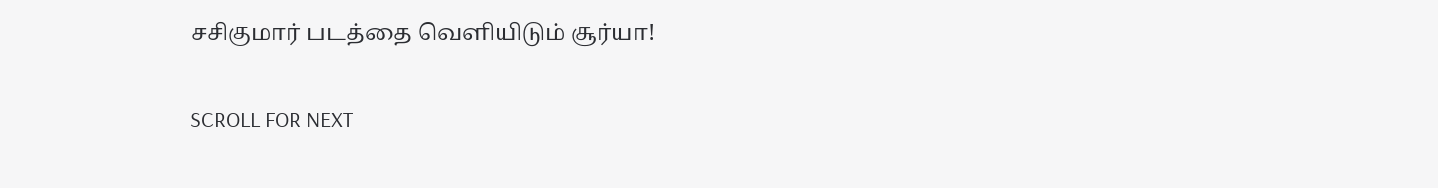சசிகுமார் படத்தை வெளியிடும் சூர்யா!

SCROLL FOR NEXT